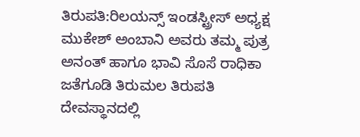ತಿರುಪತಿ:ರಿಲಯನ್ಸ್ ಇಂಡಸ್ಟ್ರೀಸ್ ಅಧ್ಯಕ್ಷ ಮುಕೇಶ್ ಅಂಬಾನಿ ಅವರು ತಮ್ಮ ಪುತ್ರ ಅನಂತ್ ಹಾಗೂ ಭಾವಿ ಸೊಸೆ ರಾಧಿಕಾ ಜತೆಗೂಡಿ ತಿರುಮಲ ತಿರುಪತಿ ದೇವಸ್ಥಾನದಲ್ಲಿ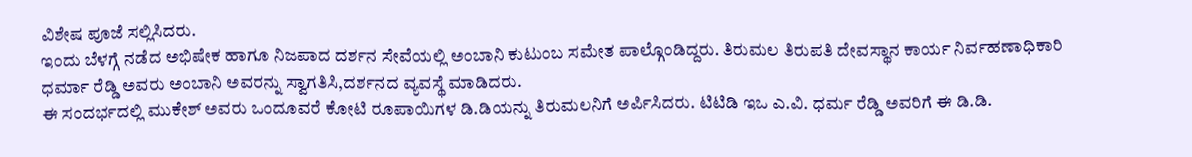ವಿಶೇಷ ಪೂಜೆ ಸಲ್ಲಿಸಿದರು.
ಇಂದು ಬೆಳಗ್ಗೆ ನಡೆದ ಅಭಿಷೇಕ ಹಾಗೂ ನಿಜಪಾದ ದರ್ಶನ ಸೇವೆಯಲ್ಲಿ ಅಂಬಾನಿ ಕುಟುಂಬ ಸಮೇತ ಪಾಲ್ಗೊಂಡಿದ್ದರು. ತಿರುಮಲ ತಿರುಪತಿ ದೇವಸ್ಥಾನ ಕಾರ್ಯ ನಿರ್ವಹಣಾಧಿಕಾರಿ ಧರ್ಮಾ ರೆಡ್ಡಿ ಅವರು ಅಂಬಾನಿ ಅವರನ್ನು ಸ್ವಾಗತಿಸಿ,ದರ್ಶನದ ವ್ಯವಸ್ಥೆ ಮಾಡಿದರು.
ಈ ಸಂದರ್ಭದಲ್ಲಿ ಮುಕೇಶ್ ಅವರು ಒಂದೂವರೆ ಕೋಟಿ ರೂಪಾಯಿಗಳ ಡಿ.ಡಿಯನ್ನು ತಿರುಮಲನಿಗೆ ಅರ್ಪಿಸಿದರು. ಟಿಟಿಡಿ ಇಒ ಎ.ವಿ. ಧರ್ಮ ರೆಡ್ಡಿ ಅವರಿಗೆ ಈ ಡಿ.ಡಿ.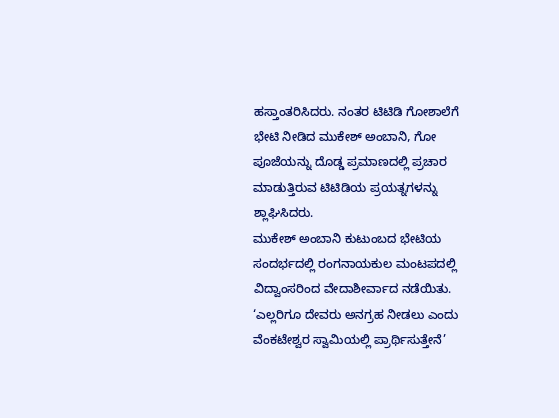ಹಸ್ತಾಂತರಿಸಿದರು. ನಂತರ ಟಿಟಿಡಿ ಗೋಶಾಲೆಗೆ ಭೇಟಿ ನೀಡಿದ ಮುಕೇಶ್ ಅಂಬಾನಿ, ಗೋ ಪೂಜೆಯನ್ನು ದೊಡ್ಡ ಪ್ರಮಾಣದಲ್ಲಿ ಪ್ರಚಾರ ಮಾಡುತ್ತಿರುವ ಟಿಟಿಡಿಯ ಪ್ರಯತ್ನಗಳನ್ನು ಶ್ಲಾಘಿಸಿದರು.
ಮುಕೇಶ್ ಅಂಬಾನಿ ಕುಟುಂಬದ ಭೇಟಿಯ ಸಂದರ್ಭದಲ್ಲಿ ರಂಗನಾಯಕುಲ ಮಂಟಪದಲ್ಲಿ ವಿದ್ವಾಂಸರಿಂದ ವೇದಾಶೀರ್ವಾದ ನಡೆಯಿತು. ‘ಎಲ್ಲರಿಗೂ ದೇವರು ಅನಗ್ರಹ ನೀಡಲು ಎಂದು ವೆಂಕಟೇಶ್ವರ ಸ್ವಾಮಿಯಲ್ಲಿ ಪ್ರಾರ್ಥಿಸುತ್ತೇನೆ’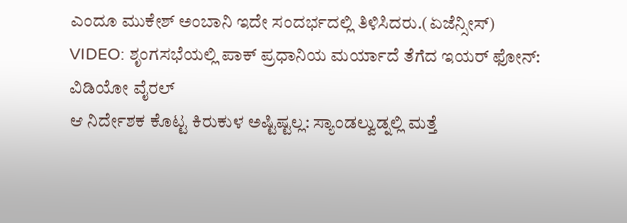ಎಂದೂ ಮುಕೇಶ್‌ ಅಂಬಾನಿ ಇದೇ ಸಂದರ್ಭದಲ್ಲಿ ತಿಳಿಸಿದರು.(ಏಜೆನ್ಸೀಸ್)
VIDEO: ಶೃಂಗಸಭೆಯಲ್ಲಿ ಪಾಕ್ ಪ್ರಧಾನಿಯ ಮರ್ಯಾದೆ ತೆಗೆದ ಇಯರ್ ಫೋನ್: ವಿಡಿಯೋ ವೈರಲ್
ಆ ನಿರ್ದೇಶಕ ಕೊಟ್ಟ ಕಿರುಕುಳ ಅಷ್ಟಿಷ್ಟಲ್ಲ: ಸ್ಯಾಂಡಲ್ವುಡ್ನಲ್ಲಿ ಮತ್ತೆ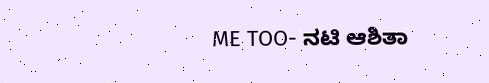ME TOO- ನಟಿ ಆಶಿತಾ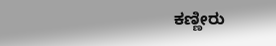ಕಣ್ಣೀರು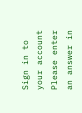Sign in to your account
Please enter an answer in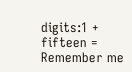digits:1 + fifteen =
Remember me